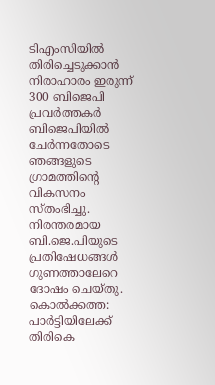ടിഎംസിയിൽ തിരിച്ചെടുക്കാൻ നിരാഹാരം ഇരുന്ന് 300 ബിജെപി പ്രവർത്തകർ
ബിജെപിയിൽ ചേർന്നതോടെ ഞങ്ങളുടെ ഗ്രാമത്തിന്റെ വികസനം സ്തംഭിച്ചു. നിരന്തരമായ ബി.ജെ.പിയുടെ പ്രതിഷേധങ്ങൾ ഗുണത്താലേറെ ദോഷം ചെയ്തു.
കൊൽക്കത്ത: പാർട്ടിയിലേക്ക് തിരികെ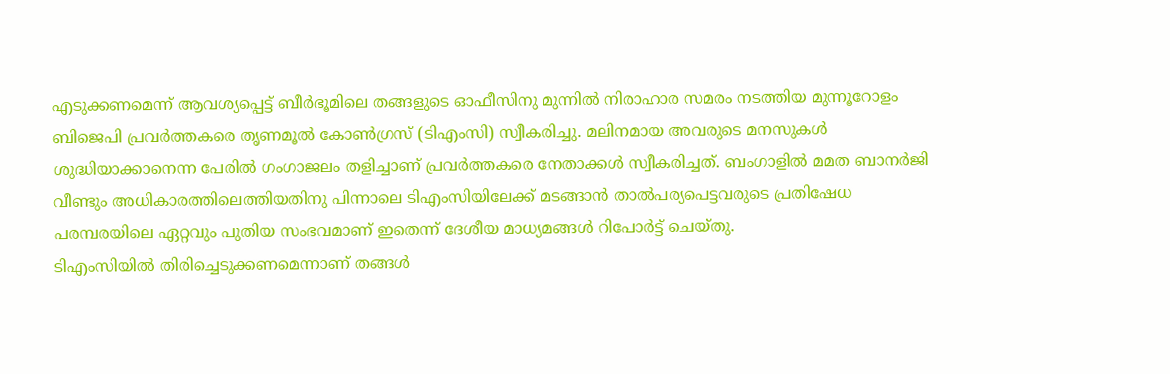എടുക്കണമെന്ന് ആവശ്യപ്പെട്ട് ബീർഭൂമിലെ തങ്ങളുടെ ഓഫീസിനു മുന്നിൽ നിരാഹാര സമരം നടത്തിയ മുന്നൂറോളം ബിജെപി പ്രവർത്തകരെ തൃണമൂൽ കോൺഗ്രസ് (ടിഎംസി) സ്വീകരിച്ചു. മലിനമായ അവരുടെ മനസുകൾ ശുദ്ധിയാക്കാനെന്ന പേരിൽ ഗംഗാജലം തളിച്ചാണ് പ്രവർത്തകരെ നേതാക്കൾ സ്വീകരിച്ചത്. ബംഗാളിൽ മമത ബാനർജി വീണ്ടും അധികാരത്തിലെത്തിയതിനു പിന്നാലെ ടിഎംസിയിലേക്ക് മടങ്ങാൻ താൽപര്യപെട്ടവരുടെ പ്രതിഷേധ പരമ്പരയിലെ ഏറ്റവും പുതിയ സംഭവമാണ് ഇതെന്ന് ദേശീയ മാധ്യമങ്ങൾ റിപോർട്ട് ചെയ്തു.
ടിഎംസിയിൽ തിരിച്ചെടുക്കണമെന്നാണ് തങ്ങൾ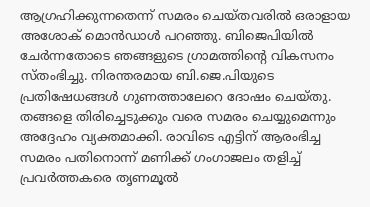ആഗ്രഹിക്കുന്നതെന്ന് സമരം ചെയ്തവരിൽ ഒരാളായ അശോക് മൊൻഡാൾ പറഞ്ഞു. ബിജെപിയിൽ ചേർന്നതോടെ ഞങ്ങളുടെ ഗ്രാമത്തിന്റെ വികസനം സ്തംഭിച്ചു. നിരന്തരമായ ബി.ജെ.പിയുടെ പ്രതിഷേധങ്ങൾ ഗുണത്താലേറെ ദോഷം ചെയ്തു. തങ്ങളെ തിരിച്ചെടുക്കും വരെ സമരം ചെയ്യുമെന്നും അദ്ദേഹം വ്യക്തമാക്കി. രാവിടെ എട്ടിന് ആരംഭിച്ച സമരം പതിനൊന്ന് മണിക്ക് ഗംഗാജലം തളിച്ച് പ്രവർത്തകരെ തൃണമൂൽ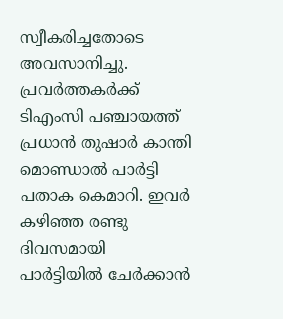സ്വീകരിച്ചതോടെ അവസാനിച്ചു.
പ്രവർത്തകർക്ക് ടിഎംസി പഞ്ചായത്ത് പ്രധാൻ തുഷാർ കാന്തി മൊണ്ഡാൽ പാർട്ടി പതാക കെമാറി. ഇവർ കഴിഞ്ഞ രണ്ടു ദിവസമായി പാർട്ടിയിൽ ചേർക്കാൻ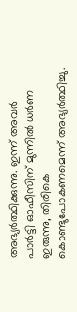അഭ്യർത്ഥിക്കുന്നു. ഇന്ന് അവർ പാർട്ടി ഓഫീസിന് മുന്നിൽ ധർണ ഇരുന്നു, തിരികെ കൊണ്ടുപോകണമെന്ന് അഭ്യർത്ഥിച്ചു.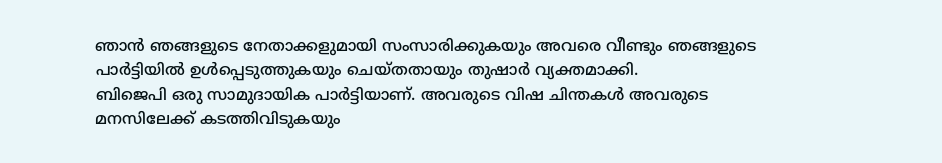ഞാൻ ഞങ്ങളുടെ നേതാക്കളുമായി സംസാരിക്കുകയും അവരെ വീണ്ടും ഞങ്ങളുടെ പാർട്ടിയിൽ ഉൾപ്പെടുത്തുകയും ചെയ്തതായും തുഷാർ വ്യക്തമാക്കി.
ബിജെപി ഒരു സാമുദായിക പാർട്ടിയാണ്. അവരുടെ വിഷ ചിന്തകൾ അവരുടെ മനസിലേക്ക് കടത്തിവിടുകയും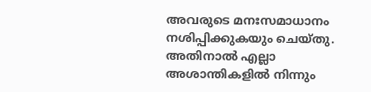അവരുടെ മനഃസമാധാനം നശിപ്പിക്കുകയും ചെയ്തു. അതിനാൽ എല്ലാ അശാന്തികളിൽ നിന്നും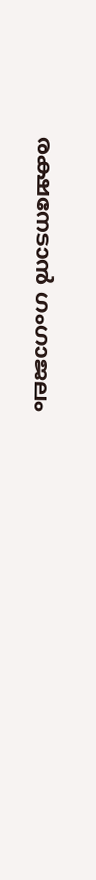രക്ഷനേടാൻ ഗംഗാജലം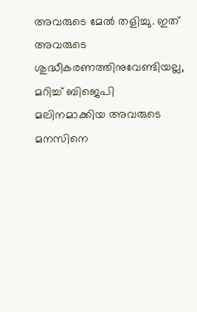അവരുടെ മേൽ തളിച്ചു. ഇത് അവരുടെ ശുദ്ധീകരണത്തിനുവേണ്ടിയല്ല, മറിച്ച് ബിജെപി മലിനമാക്കിയ അവരുടെ മനസിനെ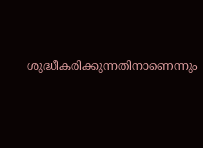ശുദ്ധീകരിക്കുന്നതിനാണെന്നും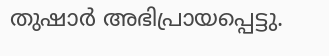തുഷാർ അഭിപ്രായപ്പെട്ടു.